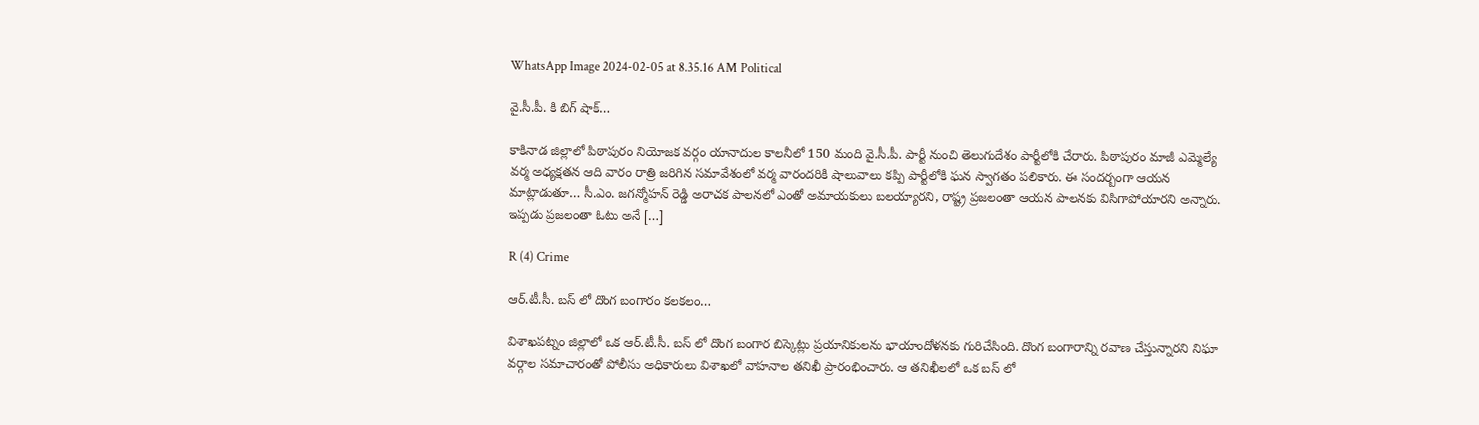WhatsApp Image 2024-02-05 at 8.35.16 AM Political

వై.సీ.పీ. కి బిగ్ షాక్…

కాకినాడ జిల్లాలో పిఠాపురం నియోజక వర్గం యానాదుల కాలనీలో 150 మంది వై.సీ.పీ. పార్టీ నుంచి తెలుగుదేశం పార్టీలోకి చేరారు. పిఠాపురం మాజీ ఎమ్మెల్యే వర్మ అధ్యక్షతన ఆది వారం రాత్రి జరిగిన సమావేశంలో వర్మ వారందరికి షాలువాలు కప్పి పార్టీలోకి ఘన స్వాగతం పలికారు. ఈ సందర్బంగా ఆయన మాట్లాడుతూ… సీ.ఎం. జగన్మోహన్ రెడ్డి అరాచక పాలనలో ఎంతో అమాయకులు బలయ్యారని, రాష్ట్ర ప్రజలంతా ఆయన పాలనకు విసిగాపోయారని అన్నారు. ఇప్పడు ప్రజలంతా ఓటు అనే […]

R (4) Crime

ఆర్.టీ.సీ. బస్ లో దొంగ బంగారం కలకలం…

విశాఖపట్నం జిల్లాలో ఒక ఆర్.టీ.సీ. బస్ లో దొంగ బంగార బిస్కెట్లు ప్రయానికులను భాయాందోళనకు గురిచేసింది. దొంగ బంగారాన్ని రవాణ చేస్తున్నారని నిఘా వర్గాల సమాచారంతో పోలీసు అధికారులు విశాఖలో వాహనాల తనిఖీ ప్రారంభించారు. ఆ తనిఖీలలో ఒక బస్ లో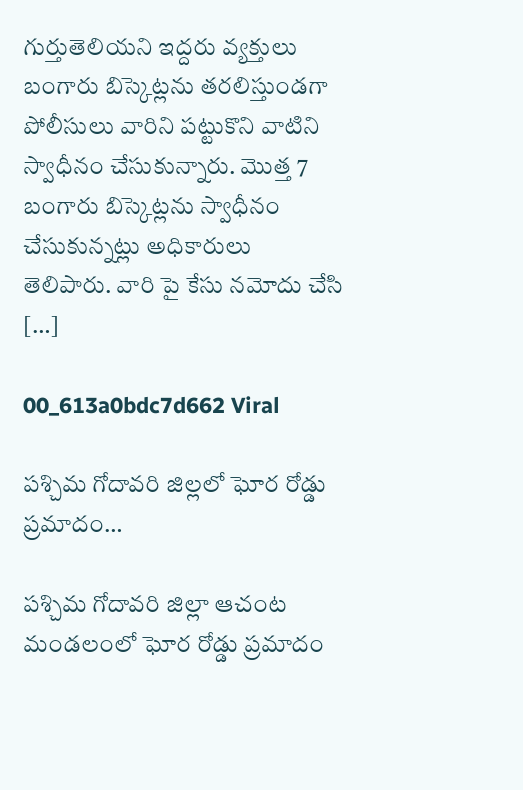గుర్తుతెలియని ఇద్దరు వ్యక్తులు బంగారు బిస్కెట్లను తరలిస్తుండగా పోలీసులు వారిని పట్టుకొని వాటిని స్వాధీనం చేసుకున్నారు. మొత్త 7 బంగారు బిస్కెట్లను స్వాధీనం చేసుకున్నట్లు అధికారులు తెలిపారు. వారి పై కేసు నమోదు చేసి […]

00_613a0bdc7d662 Viral

పశ్చిమ గోదావరి జిల్లలో ఘోర రోడ్డు ప్రమాదం…

పశ్చిమ గోదావరి జిల్లా ఆచంట మండలంలో ఘోర రోడ్డు ప్రమాదం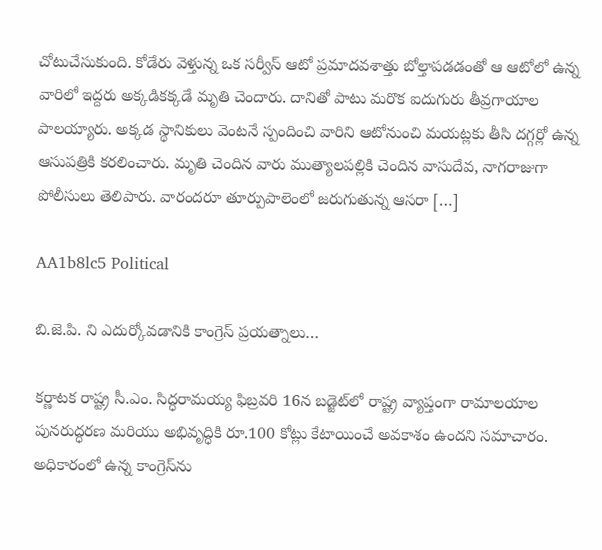చోటుచేసుకుంది. కోడేరు వెళ్తున్న ఒక సర్వీస్ ఆటో ప్రమాదవశాత్తు బోల్తాపడడంతో ఆ ఆటోలో ఉన్న వారిలో ఇద్దరు అక్కడికక్కడే మృతి చెందారు. దానితో పాటు మరొక ఐదుగురు తీవ్రగాయాల పాలయ్యారు. అక్కడ స్థానికులు వెంటనే స్పందించి వారిని ఆటోనుంచి మయట్లకు తీసి దగ్గర్లో ఉన్న ఆసుపత్రికి కరలించారు. మృతి చెందిన వారు ముత్యాలపల్లికి చెందిన వాసుదేవ, నాగరాజుగా పోలీసులు తెలిపారు. వారందరూ తూర్పుపాలెంలో జరుగుతున్న ఆసరా […]

AA1b8lc5 Political

బి.జె.పి. ని ఎదుర్కోవడానికి కాంగ్రెస్ ప్రయత్నాలు…

కర్ణాటక రాష్ట్ర సీ.ఎం. సిద్ధరామయ్య ఫిబ్రవరి 16న బడ్జెట్‌లో రాష్ట్ర వ్యాప్తంగా రామాలయాల పునరుద్ధరణ మరియు అభివృద్ధికి రూ.100 కోట్లు కేటాయించే అవకాశం ఉందని సమాచారం. అధికారంలో ఉన్న కాంగ్రెస్‌ను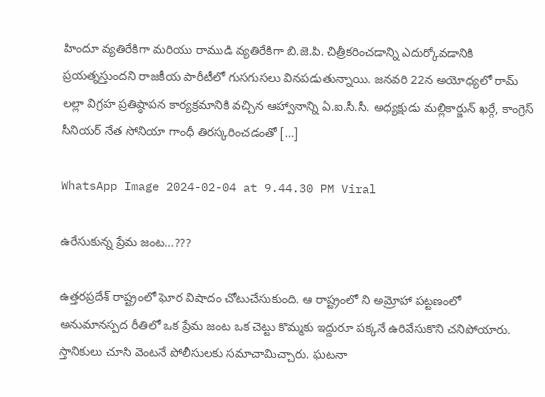హిందూ వ్యతిరేకిగా మరియు రాముడి వ్యతిరేకిగా బి.జె.పి. చిత్రీకరించడాన్ని ఎదుర్కోవడానికి ప్రయత్నస్తుందని రాజకీయ పారీటీలో గుసగుసలు వినపడుతున్నాయి. జనవరి 22న అయోధ్యలో రామ్‌ లల్లా విగ్రహ ప్రతిష్ఠాపన కార్యక్రమానికి వచ్చిన ఆహ్వానాన్ని ఏ.ఐ.సీ.సీ. అధ్యక్షుడు మల్లికార్జున్ ఖర్గే, కాంగ్రెస్ సీనియర్ నేత సోనియా గాంధీ తిరస్కరించడంతో […]

WhatsApp Image 2024-02-04 at 9.44.30 PM Viral

ఉరేసుకున్న ప్రేమ జంట…???

ఉత్తరప్రదేశ్ రాష్ట్రంలో ఘోర విషాదం చోటుచేసుకుంది. ఆ రాష్ట్రంలో ని అమ్రోహా పట్టణంలో అనుమానస్పద రీతిలో ఒక ప్రేమ జంట ఒక చెట్టు కొమ్మకు ఇద్దురూ పక్కనే ఉరివేసుకొని చనిపోయారు. స్తానికులు చూసి వెంటనే పోలీసులకు సమాచామిచ్చారు. ఘటనా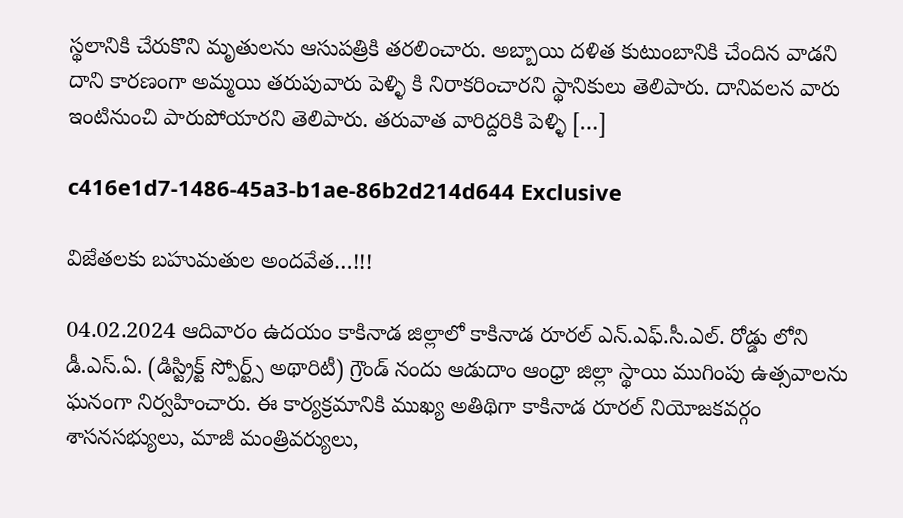స్థలానికి చేరుకొని మృతులను ఆసుపత్రికి తరలించారు. అబ్బాయి దళిత కుటుంబానికి చేందిన వాడని దాని కారణంగా అమ్మయి తరుపువారు పెళ్ళి కి నిరాకరించారని స్థానికులు తెలిపారు. దానివలన వారు ఇంటినుంచి పారుపోయారని తెలిపారు. తరువాత వారిద్దరికి పెళ్ళి […]

c416e1d7-1486-45a3-b1ae-86b2d214d644 Exclusive

విజేతలకు బహుమతుల అందవేత…!!!

04.02.2024 ఆదివారం ఉదయం కాకినాడ జిల్లాలో కాకినాడ రూరల్ ఎన్.ఎఫ్.సీ.ఎల్. రోడ్డు లోని డీ.ఎస్.ఏ. (డిస్ట్రిక్ట్ స్పోర్ట్స్ అథారిటీ) గ్రౌండ్ నందు ఆడుదాం ఆంధ్రా జిల్లా స్థాయి ముగింపు ఉత్సవాలను ఘనంగా నిర్వహించారు. ఈ కార్యక్రమానికి ముఖ్య అతిథిగా కాకినాడ రూరల్ నియోజకవర్గం శాసనసభ్యులు, మాజీ మంత్రివర్యులు,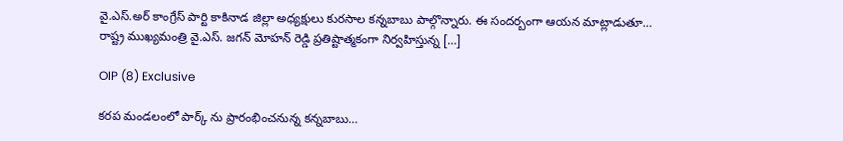వై.ఎస్.అర్ కాంగ్రేస్ పార్టి కాకినాడ జిల్లా అధ్యక్షులు కురసాల కన్నబాబు పాల్గొన్నారు. ఈ సందర్బంగా ఆయన మాట్లాడుతూ… రాష్ట్ర ముఖ్యమంత్రి వై.ఎస్. జగన్ మోహన్ రెడ్డి ప్రతిష్టాత్మకంగా నిర్వహిస్తున్న […]

OIP (8) Exclusive

కరప మండలంలో పార్క్ ను ప్రారంభించనున్న కన్నబాబు…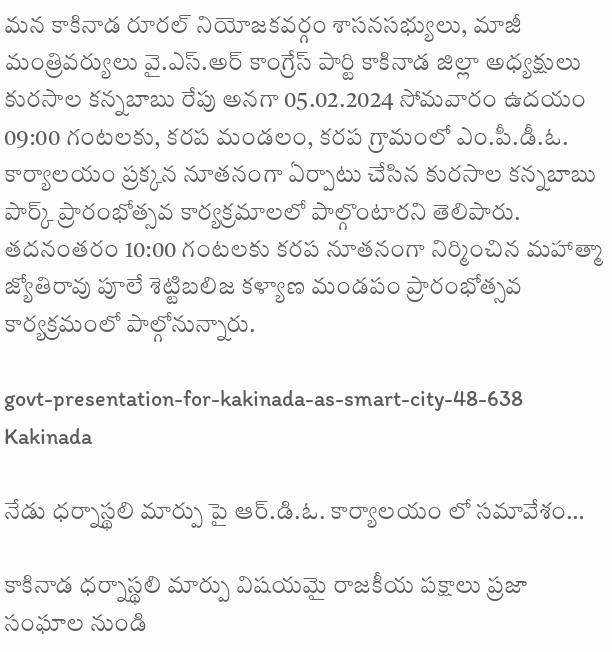మన కాకినాడ రూరల్ నియోజకవర్గం శాసనసభ్యులు, మాజీ మంత్రివర్యులు వై.ఎస్.అర్ కాంగ్రేస్ పార్టి కాకినాడ జిల్లా అధ్యక్షులు కురసాల కన్నబాబు రేపు అనగా 05.02.2024 సోమవారం ఉదయం 09:00 గంటలకు, కరప మండలం, కరప గ్రామంలో ఎం.పీ.డీ.ఓ. కార్యాలయం ప్రక్కన నూతనంగా ఏర్పాటు చేసిన కురసాల కన్నబాబు పార్క్ ప్రారంభోత్సవ కార్యక్రమాలలో పాల్గొంటారని తెలిపారు. తదనంతరం 10:00 గంటలకు కరప నూతనంగా నిర్మించిన మహాత్మా జ్యోతిరావు పూలే శెట్టిబలిజ కళ్యాణ మండపం ప్రారంభోత్సవ కార్యక్రమంలో పాల్గోనున్నారు.

govt-presentation-for-kakinada-as-smart-city-48-638 Kakinada

నేడు ధర్నాస్థలి మార్పు పై ఆర్.డి.ఓ. కార్యాలయం లో సమావేశం…

కాకినాడ ధర్నాస్థలి మార్పు విషయమై రాజకీయ పక్షాలు ప్రజా సంఘాల నుండి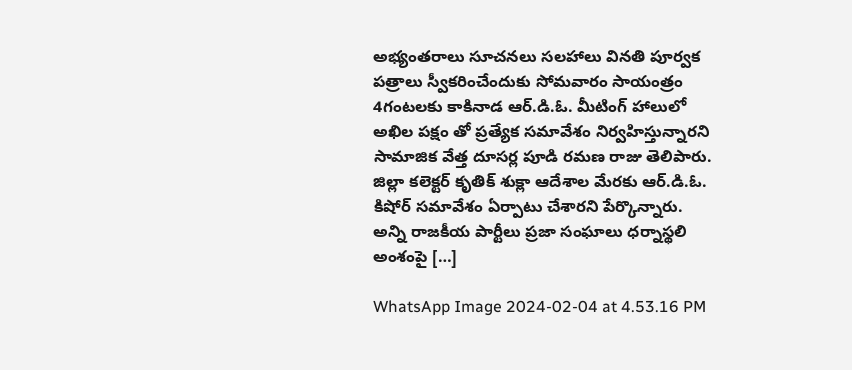అభ్యంతరాలు సూచనలు సలహాలు వినతి పూర్వక పత్రాలు స్వీకరించేందుకు సోమవారం సాయంత్రం 4గంటలకు కాకినాడ ఆర్.డి.ఓ. మీటింగ్ హాలులో అఖిల పక్షం తో ప్రత్యేక సమావేశం నిర్వహిస్తున్నారని సామాజిక వేత్త దూసర్ల పూడి రమణ రాజు తెలిపారు. జిల్లా కలెక్టర్ కృతిక్ శుక్లా ఆదేశాల మేరకు ఆర్.డి.ఓ. కిషోర్ సమావేశం ఏర్పాటు చేశారని పేర్కొన్నారు. అన్ని రాజకీయ పార్టీలు ప్రజా సంఘాలు ధర్నాస్థలి అంశంపై […]

WhatsApp Image 2024-02-04 at 4.53.16 PM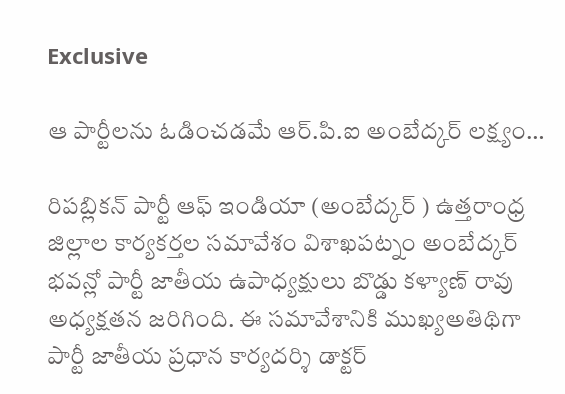Exclusive

ఆ పార్టీలను ఓడించడమే ఆర్.పి.ఐ అంబేద్కర్ లక్ష్యం…

రిపబ్లికన్ పార్టీ ఆఫ్ ఇండియా (అంబేద్కర్ ) ఉత్తరాంధ్ర జిల్లాల కార్యకర్తల సమావేశం విశాఖపట్నం అంబేద్కర్ భవన్లో పార్టీ జాతీయ ఉపాధ్యక్షులు బొడ్డు కళ్యాణ్ రావు అధ్యక్షతన జరిగింది. ఈ సమావేశానికి ముఖ్యఅతిథిగా పార్టీ జాతీయ ప్రధాన కార్యదర్శి డాక్టర్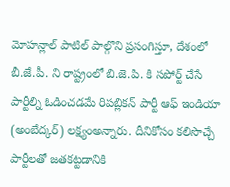మోహన్లాల్ పాటిల్ పాల్గొని ప్రసంగిస్తూ, దేశంలో బీ.జే.పీ. ని రాష్ట్రంలో బి.జె.పి. కి సపోర్ట్ చేసే పార్టీల్ని ఓడించడమే రిపబ్లికన్ పార్టీ ఆఫ్ ఇండియా (అంబేద్కర్) లక్ష్యంఅన్నారు. దీనికోసం కలిసొచ్చే పార్టీలతో జతకట్టడానికి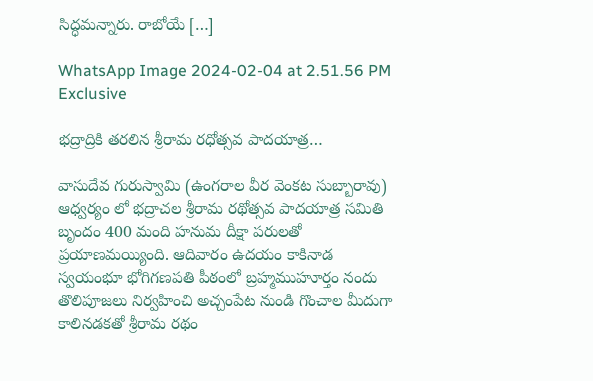సిద్ధమన్నారు. రాబోయే […]

WhatsApp Image 2024-02-04 at 2.51.56 PM Exclusive

భద్రాద్రికి తరలిన శ్రీరామ రధోత్సవ పాదయాత్ర…

వాసుదేవ గురుస్వామి (ఉంగరాల వీర వెంకట సుబ్బారావు) ఆధ్వర్యం లో భద్రాచల శ్రీరామ రథోత్సవ పాదయాత్ర సమితి బృందం 400 మంది హనుమ దీక్షా పరులతో ప్రయాణమయ్యింది. ఆదివారం ఉదయం కాకినాడ స్వయంభూ భోగిగణపతి పీఠంలో బ్రహ్మముహూర్తం నందు తొలిపూజలు నిర్వహించి అచ్చంపేట నుండి గొంచాల మీదుగా కాలినడకతో శ్రీరామ రథం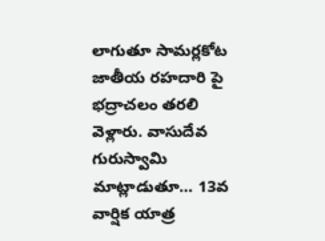లాగుతూ సామర్లకోట జాతీయ రహదారి పై భద్రాచలం తరలి వెళ్లారు. వాసుదేవ గురుస్వామి మాట్లాడుతూ… 13వ వార్షిక యాత్ర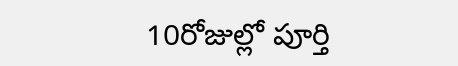10రోజుల్లో పూర్తి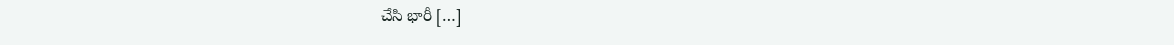చేసి భారీ […]